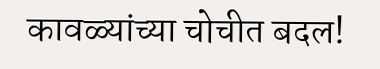कावळ्यांच्या चोचीत बदल!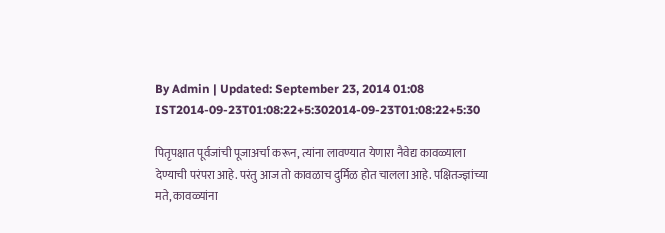By Admin | Updated: September 23, 2014 01:08 IST2014-09-23T01:08:22+5:302014-09-23T01:08:22+5:30

पितृपक्षात पूर्वजांची पूजाअर्चा करून, त्यांना लावण्यात येणारा नैवेद्य कावळ्याला देण्याची परंपरा आहे. परंतु आज तो कावळाच दुर्मिळ होत चालला आहे. पक्षितज्ज्ञांच्या मते, कावळ्यांना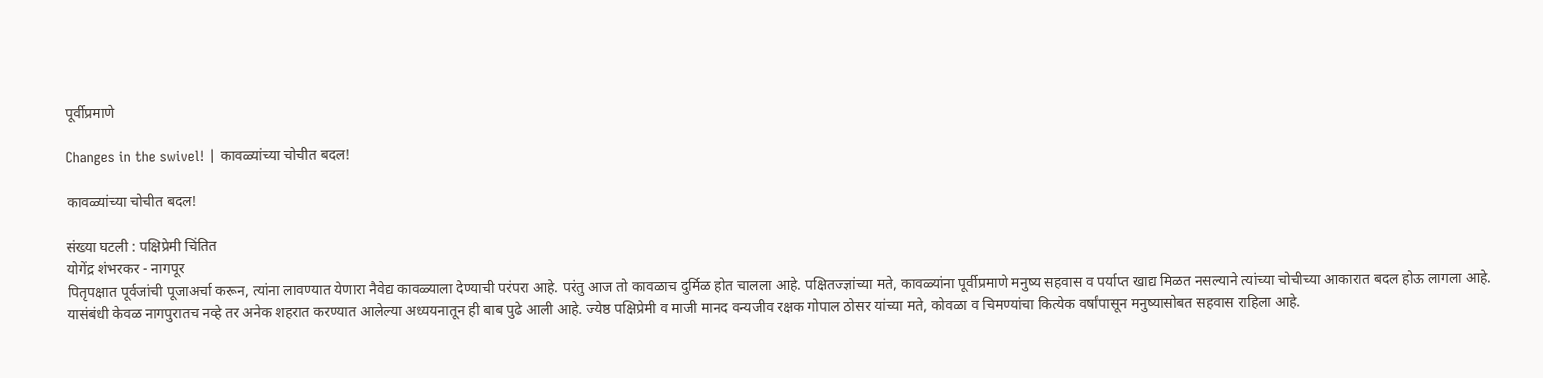पूर्वीप्रमाणे

Changes in the swivel! | कावळ्यांच्या चोचीत बदल!

कावळ्यांच्या चोचीत बदल!

संख्या घटली : पक्षिप्रेमी चिंतित
योगेंद्र शंभरकर - नागपूर
पितृपक्षात पूर्वजांची पूजाअर्चा करून, त्यांना लावण्यात येणारा नैवेद्य कावळ्याला देण्याची परंपरा आहे. परंतु आज तो कावळाच दुर्मिळ होत चालला आहे. पक्षितज्ज्ञांच्या मते, कावळ्यांना पूर्वीप्रमाणे मनुष्य सहवास व पर्याप्त खाद्य मिळत नसल्याने त्यांच्या चोचीच्या आकारात बदल होऊ लागला आहे.
यासंबंधी केवळ नागपुरातच नव्हे तर अनेक शहरात करण्यात आलेल्या अध्ययनातून ही बाब पुढे आली आहे. ज्येष्ठ पक्षिप्रेमी व माजी मानद वन्यजीव रक्षक गोपाल ठोसर यांच्या मते, कोवळा व चिमण्यांचा कित्येक वर्षांपासून मनुष्यासोबत सहवास राहिला आहे.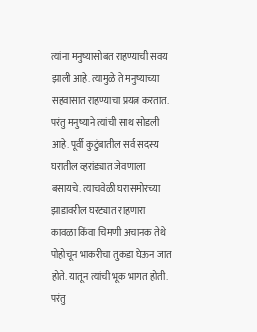त्यांना मनुष्यासोबत राहण्याची सवय झाली आहे. त्यामुळे ते मनुष्याच्या सहवासात राहण्याचा प्रयत्न करतात. परंतु मनुष्याने त्यांची साथ सोडली आहे. पूर्वी कुटुंबातील सर्व सदस्य घरातील व्हरांड्यात जेवणाला बसायचे. त्याचवेळी घरासमोरच्या झाडावरील घरट्यात राहणारा कावळा किंवा चिमणी अचानक तेथे पोहोचून भाकरीचा तुकडा घेऊन जात होते. यातून त्यांची भूक भागत होती. परंतु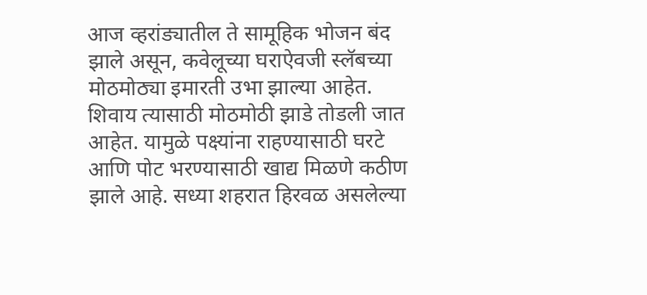आज व्हरांड्यातील ते सामूहिक भोजन बंद झाले असून, कवेलूच्या घराऐवजी स्लॅबच्या मोठमोठ्या इमारती उभा झाल्या आहेत. शिवाय त्यासाठी मोठमोठी झाडे तोडली जात आहेत. यामुळे पक्ष्यांना राहण्यासाठी घरटे आणि पोट भरण्यासाठी खाद्य मिळणे कठीण झाले आहे. सध्या शहरात हिरवळ असलेल्या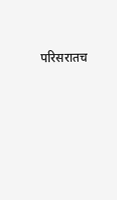परिसरातच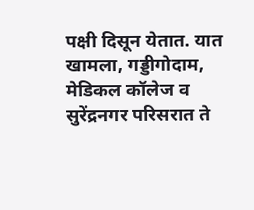पक्षी दिसून येतात. यात खामला, गड्डीगोदाम, मेडिकल कॉलेज व सुरेंद्रनगर परिसरात ते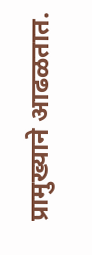प्रामुख्याने आढळतात.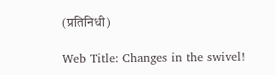(प्रतिनिधी)

Web Title: Changes in the swivel!